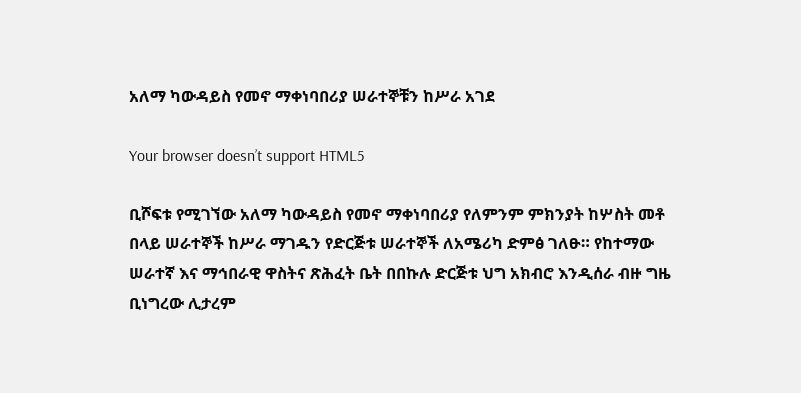አለማ ካውዳይስ የመኖ ማቀነባበሪያ ሠራተኞቹን ከሥራ አገደ

Your browser doesn’t support HTML5

ቢሾፍቱ የሚገኘው አለማ ካውዳይስ የመኖ ማቀነባበሪያ የለምንም ምክንያት ከሦስት መቶ በላይ ሠራተኞች ከሥራ ማገዱን የድርጅቱ ሠራተኞች ለአሜሪካ ድምፅ ገለፁ። የከተማው ሠራተኛ እና ማኅበራዊ ዋስትና ጽሕፈት ቤት በበኩሉ ድርጅቱ ህግ አክብሮ እንዲሰራ ብዙ ግዜ ቢነግረው ሊታረም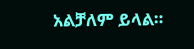አልቻለም ይላል።